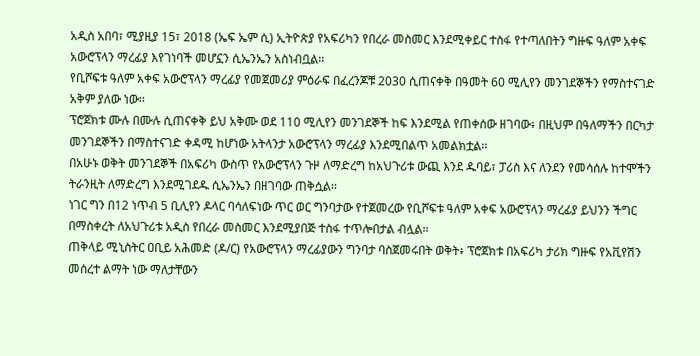አዲስ አበባ፣ ሚያዚያ 15፣ 2018 (ኤፍ ኤም ሲ) ኢትዮጵያ የአፍሪካን የበረራ መስመር እንደሚቀይር ተስፋ የተጣለበትን ግዙፍ ዓለም አቀፍ አውሮፕላን ማረፊያ እየገነባች መሆኗን ሲኤንኤን አስነብቧል፡፡
የቢሾፍቱ ዓለም አቀፍ አውሮፕላን ማረፊያ የመጀመሪያ ምዕራፍ በፈረንጆቹ 2030 ሲጠናቀቅ በዓመት 60 ሚሊየን መንገደኞችን የማስተናገድ አቅም ያለው ነው፡፡
ፕሮጀክቱ ሙሉ በሙሉ ሲጠናቀቅ ይህ አቅሙ ወደ 110 ሚሊየን መንገደኞች ከፍ እንደሚል የጠቀሰው ዘገባው፥ በዚህም በዓለማችን በርካታ መንገደኞችን በማስተናገድ ቀዳሚ ከሆነው አትላንታ አውሮፕላን ማረፊያ እንደሚበልጥ አመልክቷል፡፡
በአሁኑ ወቅት መንገደኞች በአፍሪካ ውስጥ የአውሮፕላን ጉዞ ለማድረግ ከአህጉሪቱ ውጪ እንደ ዱባይ፣ ፓሪስ እና ለንደን የመሳሰሉ ከተሞችን ትራንዚት ለማድረግ እንደሚገደዱ ሲኤንኤን በዘገባው ጠቅሷል፡፡
ነገር ግን በ12 ነጥብ 5 ቢሊየን ዶላር ባሳለፍነው ጥር ወር ግንባታው የተጀመረው የቢሾፍቱ ዓለም አቀፍ አውሮፕላን ማረፊያ ይህንን ችግር በማስቀረት ለአህጉሪቱ አዲስ የበረራ መስመር እንደሚያበጅ ተስፋ ተጥሎበታል ብሏል፡፡
ጠቅላይ ሚኒስትር ዐቢይ አሕመድ (ዶ/ር) የአውሮፕላን ማረፊያውን ግንባታ ባስጀመሩበት ወቅት፥ ፕሮጀክቱ በአፍሪካ ታሪክ ግዙፍ የአቪየሽን መሰረተ ልማት ነው ማለታቸውን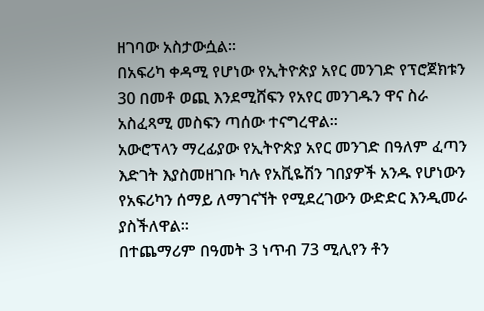ዘገባው አስታውሷል፡፡
በአፍሪካ ቀዳሚ የሆነው የኢትዮጵያ አየር መንገድ የፕሮጀክቱን 30 በመቶ ወጪ እንደሚሸፍን የአየር መንገዱን ዋና ስራ አስፈጻሚ መስፍን ጣሰው ተናግረዋል፡፡
አውሮፕላን ማረፊያው የኢትዮጵያ አየር መንገድ በዓለም ፈጣን እድገት እያስመዘገቡ ካሉ የአቪዬሽን ገበያዎች አንዱ የሆነውን የአፍሪካን ሰማይ ለማገናኘት የሚደረገውን ውድድር እንዲመራ ያስችለዋል።
በተጨማሪም በዓመት 3 ነጥብ 73 ሚሊየን ቶን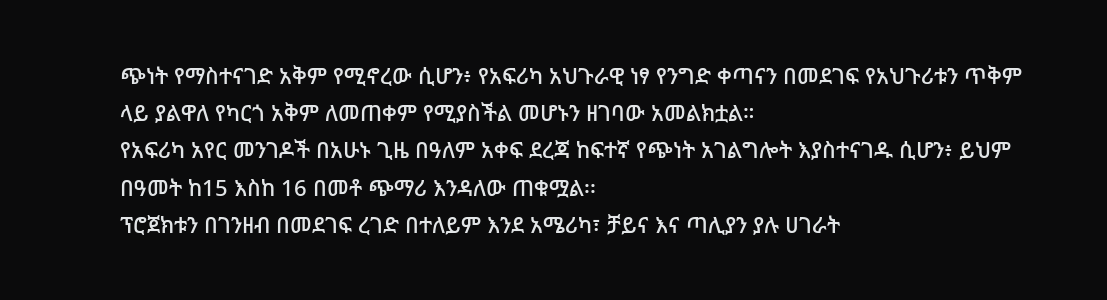ጭነት የማስተናገድ አቅም የሚኖረው ሲሆን፥ የአፍሪካ አህጉራዊ ነፃ የንግድ ቀጣናን በመደገፍ የአህጉሪቱን ጥቅም ላይ ያልዋለ የካርጎ አቅም ለመጠቀም የሚያስችል መሆኑን ዘገባው አመልክቷል።
የአፍሪካ አየር መንገዶች በአሁኑ ጊዜ በዓለም አቀፍ ደረጃ ከፍተኛ የጭነት አገልግሎት እያስተናገዱ ሲሆን፥ ይህም በዓመት ከ15 እስከ 16 በመቶ ጭማሪ እንዳለው ጠቁሟል፡፡
ፕሮጀክቱን በገንዘብ በመደገፍ ረገድ በተለይም እንደ አሜሪካ፣ ቻይና እና ጣሊያን ያሉ ሀገራት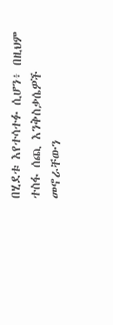በሂደቱ እየተሳተፉ ሲሆን፥ በዚህም ተስፋ ሰጪ እንቅስቃሴዎች መኖራቸውን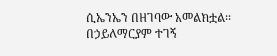ሲኤንኤን በዘገባው አመልክቷል፡፡
በኃይለማርያም ተገኝ